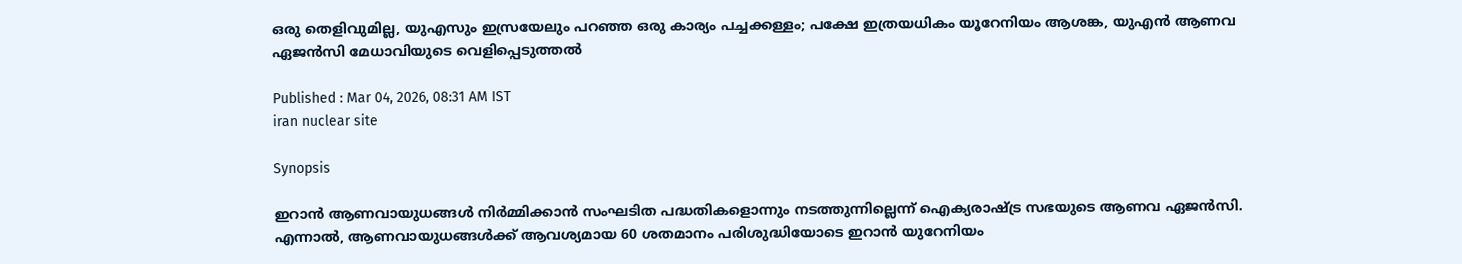ഒരു തെളിവുമില്ല, യുഎസും ഇസ്രയേലും പറഞ്ഞ ഒരു കാര്യം പച്ചക്കള്ളം; പക്ഷേ ഇത്രയധികം യൂറേനിയം ആശങ്ക, യുഎൻ ആണവ ഏജൻസി മേധാവിയുടെ വെളിപ്പെടുത്തൽ

Published : Mar 04, 2026, 08:31 AM IST
iran nuclear site

Synopsis

ഇറാൻ ആണവായുധങ്ങൾ നിർമ്മിക്കാൻ സംഘടിത പദ്ധതികളൊന്നും നടത്തുന്നില്ലെന്ന് ഐക്യരാഷ്ട്ര സഭയുടെ ആണവ ഏജൻസി. എന്നാൽ, ആണവായുധങ്ങൾക്ക് ആവശ്യമായ 60 ശതമാനം പരിശുദ്ധിയോടെ ഇറാൻ യുറേനിയം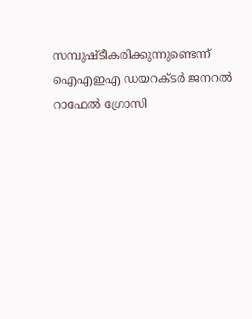സമ്പുഷ്ടീകരിക്കുന്നുണ്ടെന്ന് ഐഎഇഎ ഡയറക്ടർ ജനറൽ റാഫേൽ ഗ്രോസി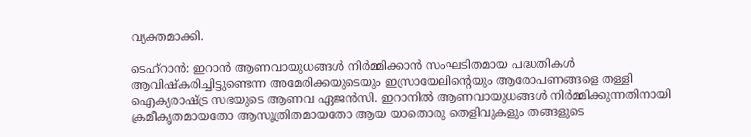വ്യക്തമാക്കി.

ടെഹ്റാൻ: ഇറാൻ ആണവായുധങ്ങൾ നിർമ്മിക്കാൻ സംഘടിതമായ പദ്ധതികൾ ആവിഷ്കരിച്ചിട്ടുണ്ടെന്ന അമേരിക്കയുടെയും ഇസ്രായേലിന്‍റെയും ആരോപണങ്ങളെ തള്ളി ഐക്യരാഷ്ട്ര സഭയുടെ ആണവ ഏജൻസി. ഇറാനിൽ ആണവായുധങ്ങൾ നിർമ്മിക്കുന്നതിനായി ക്രമീകൃതമായതോ ആസൂത്രിതമായതോ ആയ യാതൊരു തെളിവുകളും തങ്ങളുടെ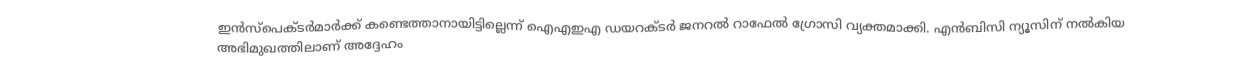ഇൻസ്പെക്ടർമാർക്ക് കണ്ടെത്താനായിട്ടില്ലെന്ന് ഐഎഇഎ ഡയറക്ടർ ജനറൽ റാഫേൽ ഗ്രോസി വ്യക്തമാക്കി. എൻബിസി ന്യൂസിന് നൽകിയ അഭിമുഖത്തിലാണ് അദ്ദേഹം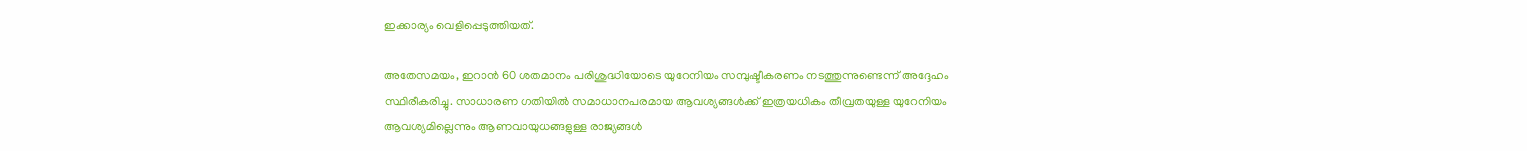ഇക്കാര്യം വെളിപ്പെടുത്തിയത്.

അതേസമയം, ഇറാൻ 60 ശതമാനം പരിശുദ്ധിയോടെ യുറേനിയം സമ്പുഷ്ടീകരണം നടത്തുന്നുണ്ടെന്ന് അദ്ദേഹം സ്ഥിരീകരിച്ചു. സാധാരണ ഗതിയിൽ സമാധാനപരമായ ആവശ്യങ്ങൾക്ക് ഇത്രയധികം തീവ്രതയുള്ള യുറേനിയം ആവശ്യമില്ലെന്നും ആണവായുധങ്ങളുള്ള രാജ്യങ്ങൾ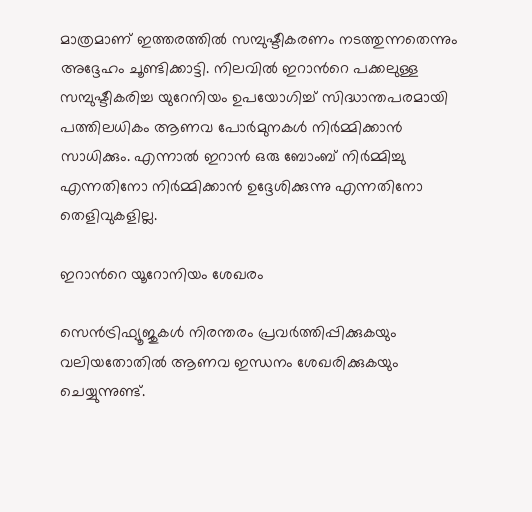മാത്രമാണ് ഇത്തരത്തിൽ സമ്പുഷ്ടീകരണം നടത്തുന്നതെന്നും അദ്ദേഹം ചൂണ്ടിക്കാട്ടി. നിലവിൽ ഇറാന്‍റെ പക്കലുള്ള സമ്പുഷ്ടീകരിച്ച യുറേനിയം ഉപയോഗിച്ച് സിദ്ധാന്തപരമായി പത്തിലധികം ആണവ പോർമുനകൾ നിർമ്മിക്കാൻ സാധിക്കും. എന്നാൽ ഇറാൻ ഒരു ബോംബ് നിർമ്മിച്ചു എന്നതിനോ നിർമ്മിക്കാൻ ഉദ്ദേശിക്കുന്നു എന്നതിനോ തെളിവുകളില്ല.

ഇറാന്‍റെ യൂറോനിയം ശേഖരം

സെൻട്രിഫ്യൂജുകൾ നിരന്തരം പ്രവർത്തിപ്പിക്കുകയും വലിയതോതിൽ ആണവ ഇന്ധനം ശേഖരിക്കുകയും ചെയ്യുന്നുണ്ട്.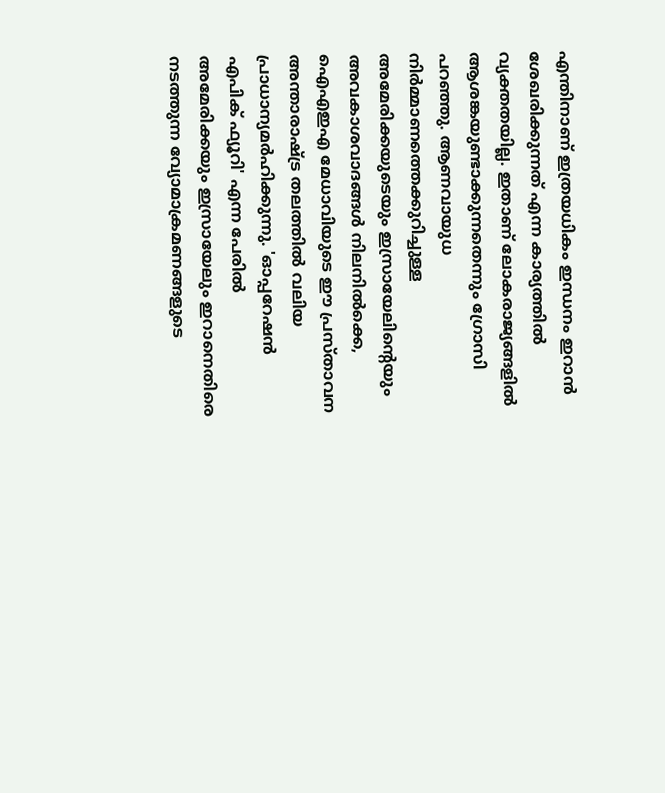എന്തിനാണ് ഇത്രയധികം ഇന്ധനം ഇറാൻ ശേഖരിക്കുന്നത് എന്ന കാര്യത്തിൽ വ്യക്തതയില്ല. ഇതാണ് ലോകരാജ്യങ്ങളിൽ ആശങ്കയുണ്ടാക്കുന്നതെന്നും ഗ്രോസി പറഞ്ഞു. ആണവായുധ നിർമ്മാണത്തെക്കുറിച്ചുള്ള അമേരിക്കയുടെയും ഇസ്രായേലിന്‍റെയും അവകാശവാദങ്ങൾ നിലനിൽക്കെ, ഐഎഇഎ മേധാവിയുടെ ഈ പ്രസ്താവന അന്താരാഷ്ട്ര തലത്തിൽ വലിയ പ്രാധാന്യമർഹിക്കുന്നു. 'ഓപ്പറേഷൻ എപിക് ഫ്യൂറി' എന്ന പേരിൽ അമേരിക്കയും ഇസ്രായേലും ഇറാനെതിരെ നടത്തുന്ന വ്യോമാക്രമണങ്ങളുടെ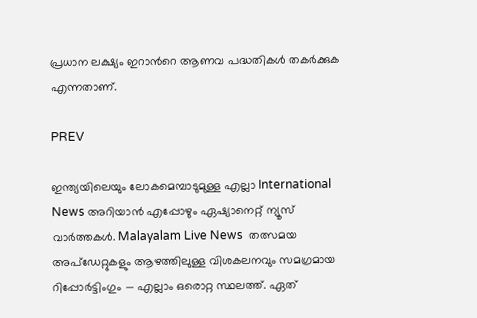പ്രധാന ലക്ഷ്യം ഇറാന്‍റെ ആണവ പദ്ധതികൾ തകർക്കുക എന്നതാണ്.

PREV

ഇന്ത്യയിലെയും ലോകമെമ്പാടുമുള്ള എല്ലാ International News അറിയാൻ എപ്പോഴും ഏഷ്യാനെറ്റ് ന്യൂസ് വാർത്തകൾ. Malayalam Live News  തത്സമയ അപ്‌ഡേറ്റുകളും ആഴത്തിലുള്ള വിശകലനവും സമഗ്രമായ റിപ്പോർട്ടിംഗും — എല്ലാം ഒരൊറ്റ സ്ഥലത്ത്. ഏത്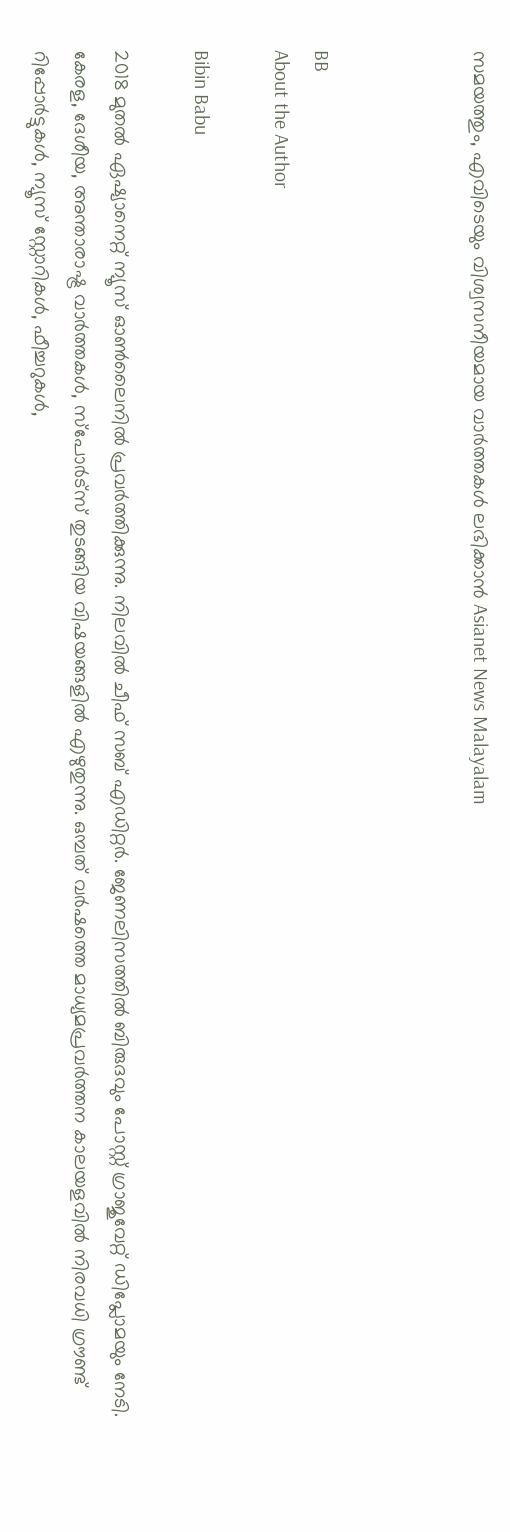സമയത്തും, എവിടെയും വിശ്വസനീയമായ വാർത്തകൾ ലഭിക്കാൻ Asianet News Malayalam



BB
About the Author

Bibin Babu

2018 മുതല്‍ ഏഷ്യാനെറ്റ് ന്യൂസ് ഓണ്‍ലൈനില്‍ പ്രവര്‍ത്തിക്കുന്നു. നിലവില്‍ ചീഫ് സബ് എഡിറ്റർ. ജേണലിസത്തില്‍ ബിരുദവും പോസ്റ്റ് ഗ്രാജുവേറ്റ് ഡിപ്ലോമയും നേടി. കേരള, ദേശീയ, അന്താരാഷ്ട്ര വാര്‍ത്തകള്‍, സ്പോര്‍ട്സ് തുടങ്ങിയ വിഷയങ്ങളില്‍ എഴുതുന്നു. ഒമ്പത് വര്‍ഷത്തെ മാധ്യമപ്രവര്‍ത്തന കാലയളവില്‍ നിരവധി ഗ്രൗണ്ട് റിപ്പോര്‍ട്ടുകള്‍, ന്യൂസ് സ്റ്റോറികള്‍, ഫീച്ചറുകള്‍,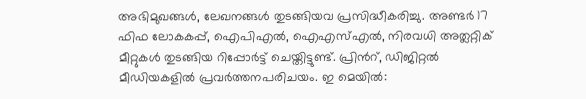അഭിമുഖങ്ങള്‍, ലേഖനങ്ങള്‍ തുടങ്ങിയവ പ്രസിദ്ധീകരിച്ചു. അണ്ടര്‍ 17 ഫിഫ ലോകകപ്പ്, ഐപിഎൽ, ഐഎസ്എൽ, നിരവധി അത്ലറ്റിക് മീറ്റുകൾ തുടങ്ങിയ റിപ്പോര്‍ട്ട് ചെയ്തിട്ടുണ്ട്. പ്രിന്‍റ്, ഡിജിറ്റല്‍ മീഡിയകളില്‍ പ്രവര്‍ത്തനപരിചയം. ഇ മെയില്‍: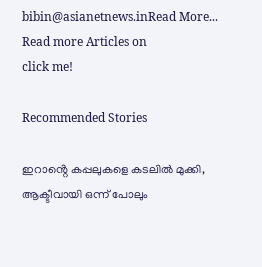bibin@asianetnews.inRead More...
Read more Articles on
click me!

Recommended Stories

ഇറാൻ്റെ കപ്പലുകളെ കടലിൽ മുക്കി, ആക്ടീവായി ഒന്ന് പോലും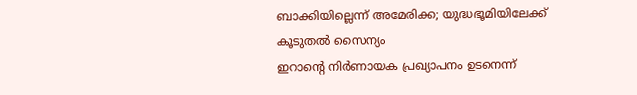ബാക്കിയില്ലെന്ന് അമേരിക്ക; യുദ്ധഭൂമിയിലേക്ക് കൂടുതൽ സൈന്യം
ഇറാന്‍റെ നിർണായക പ്രഖ്യാപനം ഉടനെന്ന്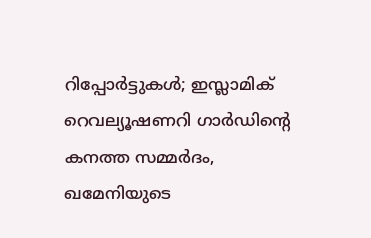റിപ്പോർട്ടുകൾ; ഇസ്ലാമിക് റെവല്യൂഷണറി ഗാർഡിന്‍റെ കനത്ത സമ്മർദം, ഖമേനിയുടെ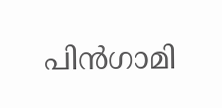പിൻഗാമി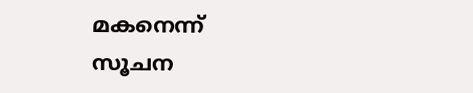മകനെന്ന് സൂചന